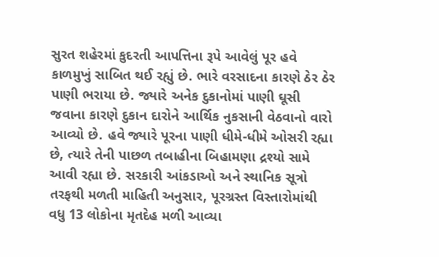સુરત શહેરમાં કુદરતી આપત્તિના રૂપે આવેલું પૂર હવે કાળમુખું સાબિત થઈ રહ્યું છે. ભારે વરસાદના કારણે ઠેર ઠેર પાણી ભરાયા છે. જ્યારે અનેક દુકાનોમાં પાણી ઘૂસી જવાના કારણે દુકાન દારોને આર્થિક નુકસાની વેઠવાનો વારો આવ્યો છે. હવે જ્યારે પૂરના પાણી ધીમે-ધીમે ઓસરી રહ્યા છે, ત્યારે તેની પાછળ તબાહીના બિહામણા દ્રશ્યો સામે આવી રહ્યા છે. સરકારી આંકડાઓ અને સ્થાનિક સૂત્રો તરફથી મળતી માહિતી અનુસાર, પૂરગ્રસ્ત વિસ્તારોમાંથી વધુ 13 લોકોના મૃતદેહ મળી આવ્યા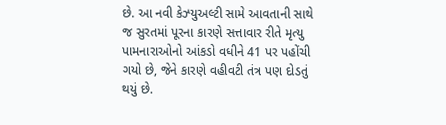છે. આ નવી કેઝ્યુઅલ્ટી સામે આવતાની સાથે જ સુરતમાં પૂરના કારણે સત્તાવાર રીતે મૃત્યુ પામનારાઓનો આંકડો વધીને 41 પર પહોંચી ગયો છે, જેને કારણે વહીવટી તંત્ર પણ દોડતું થયું છે.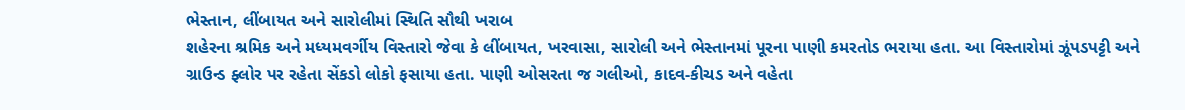ભેસ્તાન, લીંબાયત અને સારોલીમાં સ્થિતિ સૌથી ખરાબ
શહેરના શ્રમિક અને મધ્યમવર્ગીય વિસ્તારો જેવા કે લીંબાયત, ખરવાસા, સારોલી અને ભેસ્તાનમાં પૂરના પાણી કમરતોડ ભરાયા હતા. આ વિસ્તારોમાં ઝૂંપડપટ્ટી અને ગ્રાઉન્ડ ફ્લોર પર રહેતા સેંકડો લોકો ફસાયા હતા. પાણી ઓસરતા જ ગલીઓ, કાદવ-કીચડ અને વહેતા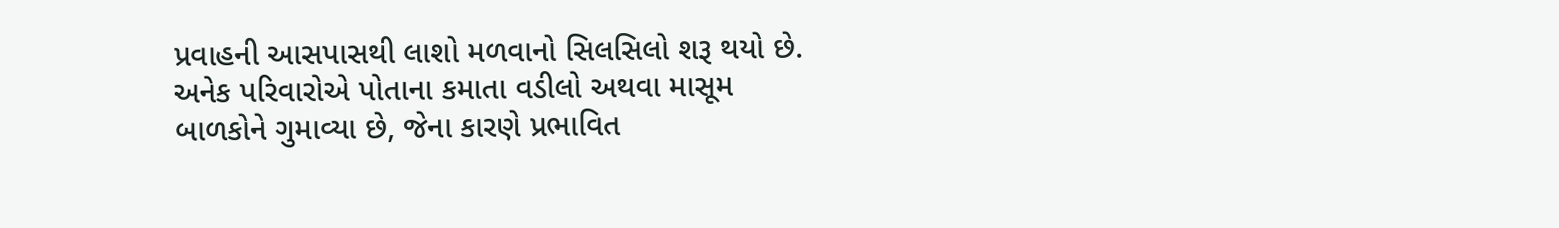પ્રવાહની આસપાસથી લાશો મળવાનો સિલસિલો શરૂ થયો છે. અનેક પરિવારોએ પોતાના કમાતા વડીલો અથવા માસૂમ બાળકોને ગુમાવ્યા છે, જેના કારણે પ્રભાવિત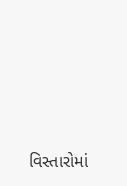વિસ્તારોમાં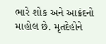ભારે શોક અને આક્રંદનો માહોલ છે. મૃતદેહોને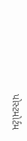પોસ્ટમોર્ટમ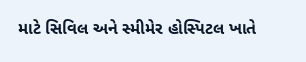માટે સિવિલ અને સ્મીમેર હોસ્પિટલ ખાતે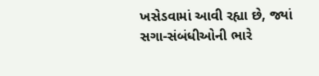ખસેડવામાં આવી રહ્યા છે, જ્યાં સગા-સંબંધીઓની ભારે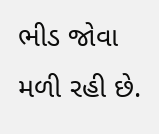ભીડ જોવા મળી રહી છે.